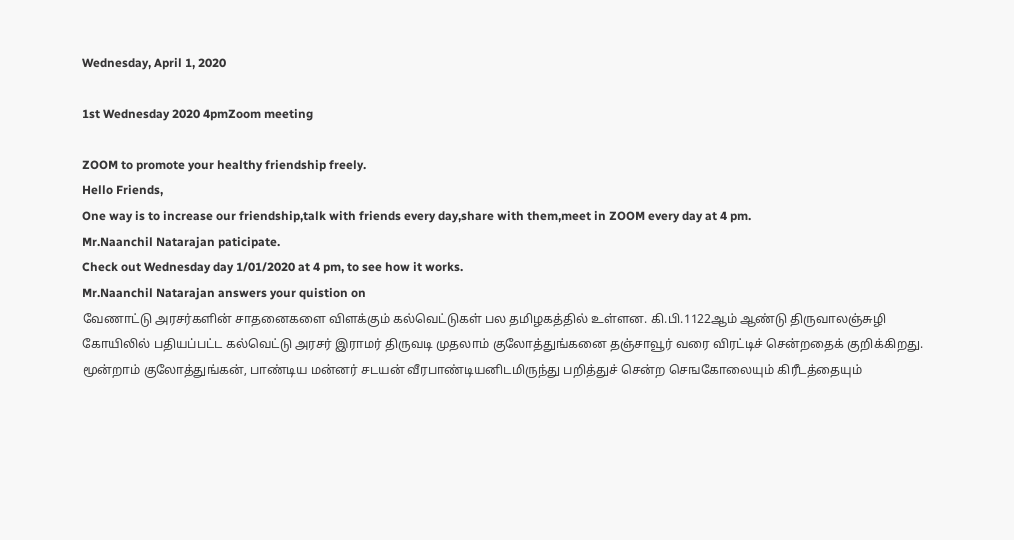Wednesday, April 1, 2020

1st Wednesday 2020 4pmZoom meeting

ZOOM to promote your healthy friendship freely.
Hello Friends,
One way is to increase our friendship,talk with friends every day,share with them,meet in ZOOM every day at 4 pm.
Mr.Naanchil Natarajan paticipate.
Check out Wednesday day 1/01/2020 at 4 pm, to see how it works.
Mr.Naanchil Natarajan answers your quistion on
வேணாட்டு அரசர்களின் சாதனைகளை விளக்கும் கல்வெட்டுகள் பல தமிழகத்தில் உள்ளன. கி.பி.1122ஆம் ஆண்டு திருவாலஞ்சுழி கோயிலில் பதியப்பட்ட கல்வெட்டு அரசர் இராமர் திருவடி முதலாம் குலோத்துங்கனை தஞ்சாவூர் வரை விரட்டிச் சென்றதைக் குறிக்கிறது. மூன்றாம் குலோத்துங்கன், பாண்டிய மன்னர் சடயன் வீரபாண்டியனிடமிருந்து பறித்துச் சென்ற செஙகோலையும் கிரீடத்தையும்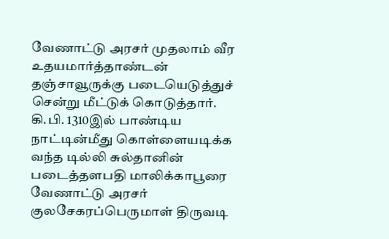வேணாட்டு அரசர் முதலாம் வீர உதயமார்த்தாண்டன் தஞ்சாவூருக்கு படையெடுத்துச் சென்று மீட்டுக் கொடுத்தார்.
கி.பி. 1310இல் பாண்டிய நாட்டின்மீது கொள்ளையடிக்க வந்த டில்லி சுல்தானின் படைத்தளபதி மாலிக்காபூரை வேணாட்டு அரசர் குலசேகரப்பெருமாள் திருவடி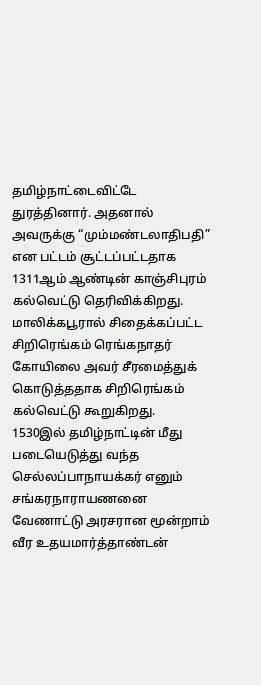தமிழ்நாட்டைவிட்டே துரத்தினார். அதனால் அவருக்கு “மும்மண்டலாதிபதி” என பட்டம் சூட்டப்பட்டதாக 1311ஆம் ஆண்டின் காஞ்சிபுரம் கல்வெட்டு தெரிவிக்கிறது. மாலிக்கபூரால் சிதைக்கப்பட்ட சிறிரெங்கம் ரெங்கநாதர் கோயிலை அவர் சீரமைத்துக் கொடுத்ததாக சிறிரெங்கம் கல்வெட்டு கூறுகிறது.
1530இல் தமிழ்நாட்டின் மீது படையெடுத்து வந்த செல்லப்பாநாயக்கர் எனும் சங்கரநாராயணனை வேணாட்டு அரசரான மூன்றாம் வீர உதயமார்த்தாண்டன்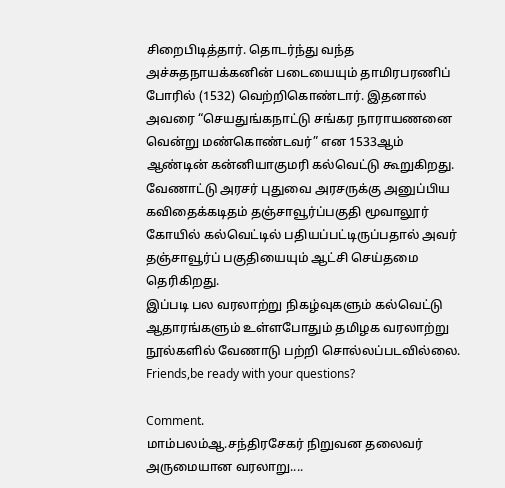சிறைபிடித்தார். தொடர்ந்து வந்த அச்சுதநாயக்கனின் படையையும் தாமிரபரணிப் போரில் (1532) வெற்றிகொண்டார். இதனால் அவரை “செயதுங்கநாட்டு சங்கர நாராயணனை வென்று மண்கொண்டவர்” என 1533ஆம் ஆண்டின் கன்னியாகுமரி கல்வெட்டு கூறுகிறது. வேணாட்டு அரசர் புதுவை அரசருக்கு அனுப்பிய கவிதைக்கடிதம் தஞ்சாவூர்ப்பகுதி மூவாலூர் கோயில் கல்வெட்டில் பதியப்பட்டிருப்பதால் அவர் தஞ்சாவூர்ப் பகுதியையும் ஆட்சி செய்தமை தெரிகிறது.
இப்படி பல வரலாற்று நிகழ்வுகளும் கல்வெட்டு ஆதாரங்களும் உள்ளபோதும் தமிழக வரலாற்று நூல்களில் வேணாடு பற்றி சொல்லப்படவில்லை.
Friends,be ready with your questions?

Comment.
மாம்பலம்ஆ.சந்திரசேகர் நிறுவன தலைவர் அருமையான வரலாறு....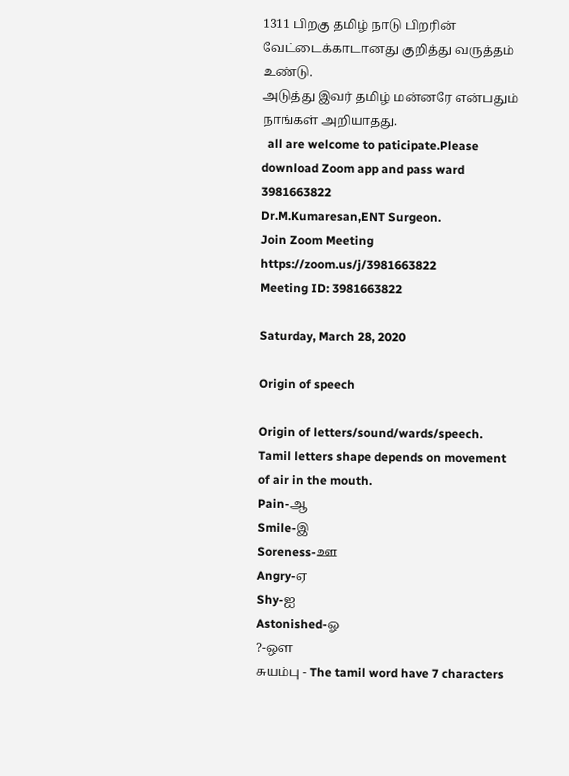1311 பிறகு தமிழ் நாடு பிறரின் வேட்டைக்காடானது குறித்து வருத்தம் உண்டு.
அடுத்து இவர் தமிழ் மன்னரே என்பதும் நாங்கள் அறியாதது.
  all are welcome to paticipate.Please download Zoom app and pass ward 3981663822
Dr.M.Kumaresan,ENT Surgeon.
Join Zoom Meeting
https://zoom.us/j/3981663822
Meeting ID: 3981663822

Saturday, March 28, 2020

Origin of speech

Origin of letters/sound/wards/speech.
Tamil letters shape depends on movement of air in the mouth.
Pain-ஆ
Smile-இ
Soreness-ஊ
Angry-ஏ
Shy-ஐ
Astonished-ஓ
?-ஔ
சுயம்பு - The tamil word have 7 characters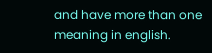and have more than one meaning in english.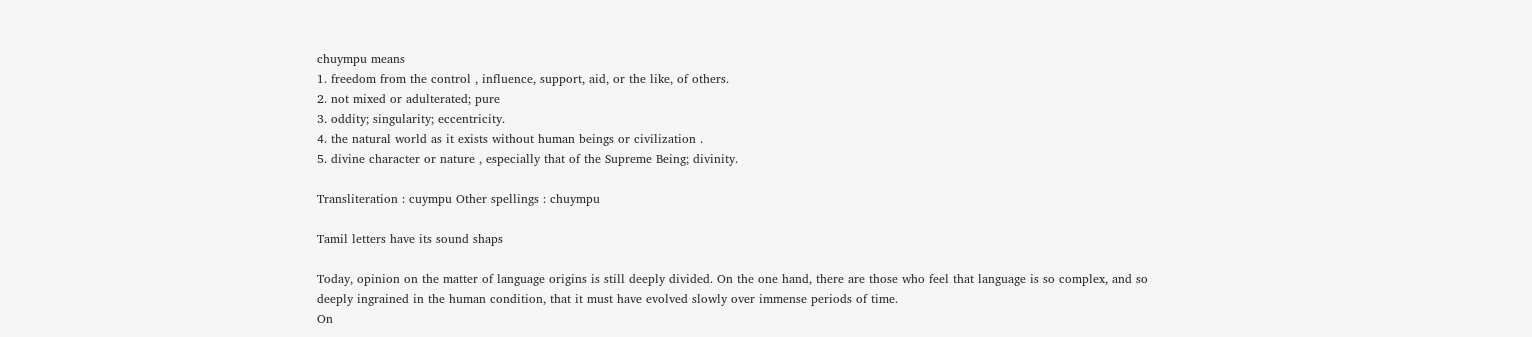chuympu means
1. freedom from the control , influence, support, aid, or the like, of others.
2. not mixed or adulterated; pure
3. oddity; singularity; eccentricity.
4. the natural world as it exists without human beings or civilization .
5. divine character or nature , especially that of the Supreme Being; divinity.

Transliteration : cuympu Other spellings : chuympu

Tamil letters have its sound shaps

Today, opinion on the matter of language origins is still deeply divided. On the one hand, there are those who feel that language is so complex, and so deeply ingrained in the human condition, that it must have evolved slowly over immense periods of time.
On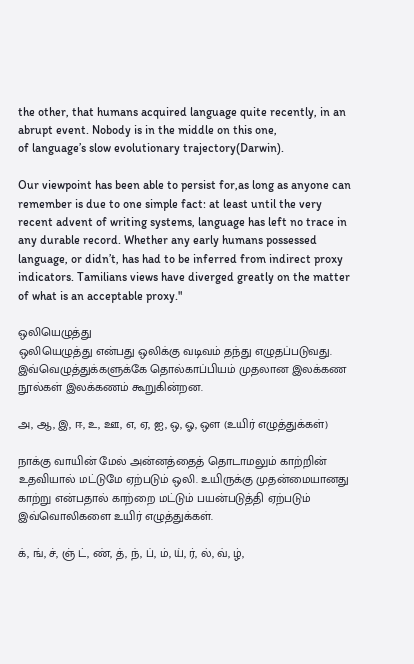the other, that humans acquired language quite recently, in an abrupt event. Nobody is in the middle on this one,
of language’s slow evolutionary trajectory(Darwin).

Our viewpoint has been able to persist for,as long as anyone can remember is due to one simple fact: at least until the very recent advent of writing systems, language has left no trace in any durable record. Whether any early humans possessed language, or didn’t, has had to be inferred from indirect proxy indicators. Tamilians views have diverged greatly on the matter of what is an acceptable proxy."

ஒலியெழுத்து
ஒலியெழுத்து என்பது ஒலிக்கு வடிவம் தந்து எழுதப்படுவது. இவ்வெழுத்துக்களுக்கே தொல்காப்பியம் முதலான இலக்கண நூல்கள் இலக்கணம் கூறுகின்றன.

அ, ஆ, இ, ஈ, உ, ஊ, எ, ஏ, ஐ, ஒ, ஓ, ஒள (உயிர் எழுத்துக்கள்)

நாக்கு வாயின் மேல் அன்னத்தைத் தொடாமலும் காற்றின் உதவியால் மட்டுமே ஏற்படும் ஒலி. உயிருக்கு முதன்மையானது காற்று என்பதால் காற்றை மட்டும் பயன்படுத்தி ஏற்படும் இவ்வொலிகளை உயிர் எழுத்துக்கள்.

க், ங், ச், ஞ் ட், ண், த், ந், ப், ம், ய், ர், ல், வ், ழ்,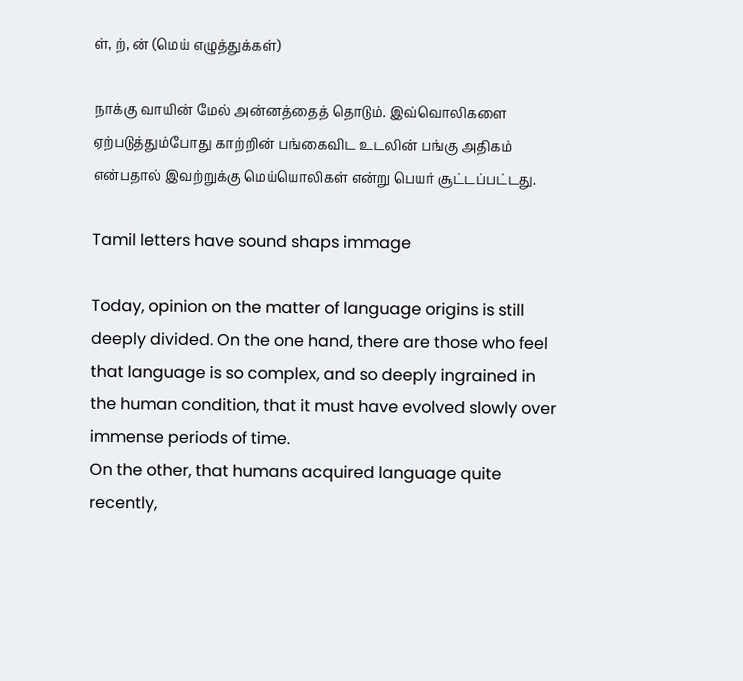ள், ற், ன் (மெய் எழுத்துக்கள்)

நாக்கு வாயின் மேல் அன்னத்தைத் தொடும். இவ்வொலிகளை ஏற்படுத்தும்போது காற்றின் பங்கைவிட உடலின் பங்கு அதிகம் என்பதால் இவற்றுக்கு மெய்யொலிகள் என்று பெயர் சூட்டப்பட்டது.

Tamil letters have sound shaps immage

Today, opinion on the matter of language origins is still deeply divided. On the one hand, there are those who feel that language is so complex, and so deeply ingrained in the human condition, that it must have evolved slowly over immense periods of time.
On the other, that humans acquired language quite recently,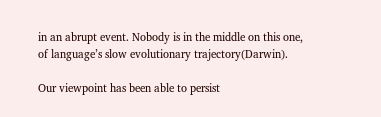in an abrupt event. Nobody is in the middle on this one,
of language’s slow evolutionary trajectory(Darwin).

Our viewpoint has been able to persist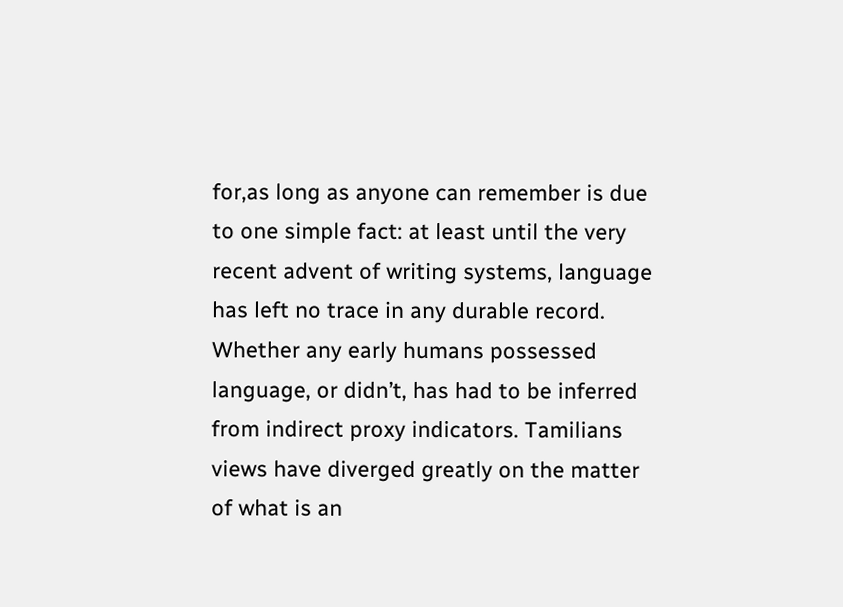for,as long as anyone can remember is due to one simple fact: at least until the very recent advent of writing systems, language has left no trace in any durable record. Whether any early humans possessed language, or didn’t, has had to be inferred from indirect proxy indicators. Tamilians views have diverged greatly on the matter of what is an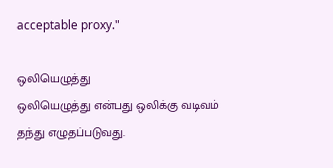acceptable proxy."

ஒலியெழுத்து
ஒலியெழுத்து என்பது ஒலிக்கு வடிவம் தந்து எழுதப்படுவது.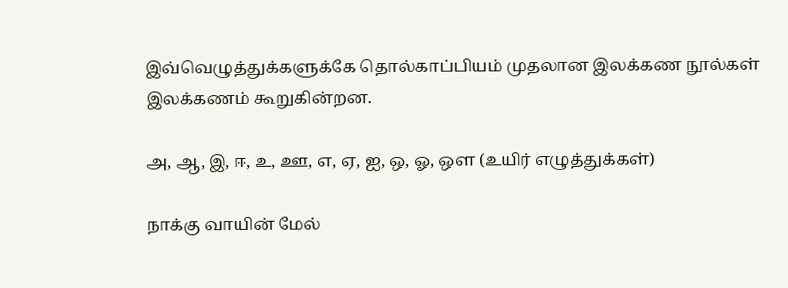இவ்வெழுத்துக்களுக்கே தொல்காப்பியம் முதலான இலக்கண நூல்கள் இலக்கணம் கூறுகின்றன.

அ, ஆ, இ, ஈ, உ, ஊ, எ, ஏ, ஐ, ஒ, ஓ, ஒள (உயிர் எழுத்துக்கள்)

நாக்கு வாயின் மேல்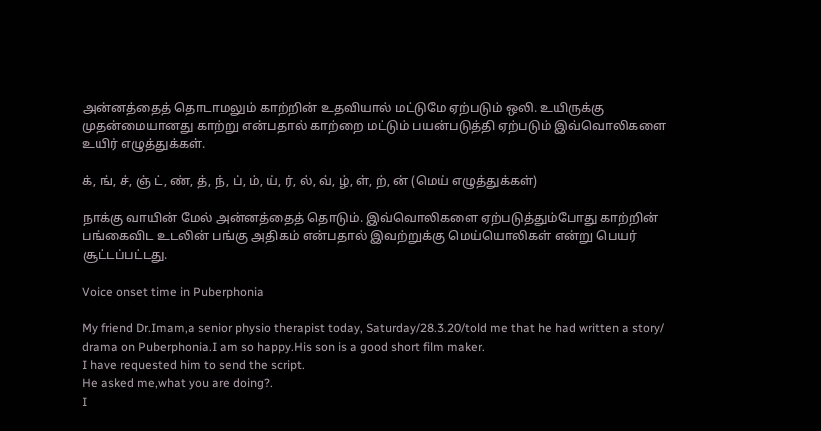அன்னத்தைத் தொடாமலும் காற்றின் உதவியால் மட்டுமே ஏற்படும் ஒலி. உயிருக்கு முதன்மையானது காற்று என்பதால் காற்றை மட்டும் பயன்படுத்தி ஏற்படும் இவ்வொலிகளை உயிர் எழுத்துக்கள்.

க், ங், ச், ஞ் ட், ண், த், ந், ப், ம், ய், ர், ல், வ், ழ், ள், ற், ன் (மெய் எழுத்துக்கள்)

நாக்கு வாயின் மேல் அன்னத்தைத் தொடும். இவ்வொலிகளை ஏற்படுத்தும்போது காற்றின் பங்கைவிட உடலின் பங்கு அதிகம் என்பதால் இவற்றுக்கு மெய்யொலிகள் என்று பெயர் சூட்டப்பட்டது.

Voice onset time in Puberphonia

My friend Dr.Imam,a senior physio therapist today, Saturday/28.3.20/told me that he had written a story/ drama on Puberphonia.I am so happy.His son is a good short film maker.
I have requested him to send the script.
He asked me,what you are doing?.
I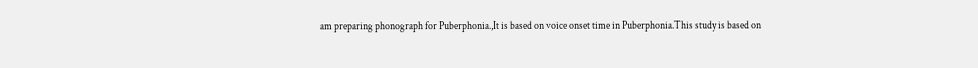am preparing phonograph for Puberphonia.,It is based on voice onset time in Puberphonia.This study is based on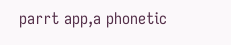parrt app,a phonetic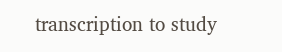transcription to study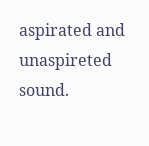aspirated and unaspireted sound.